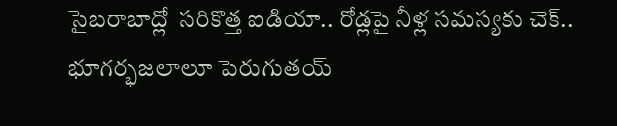సైబరాబాద్లో  సరికొత్త ఐడియా.. రోడ్లపై నీళ్ల సమస్యకు చెక్.. భూగర్భజలాలూ పెరుగుతయ్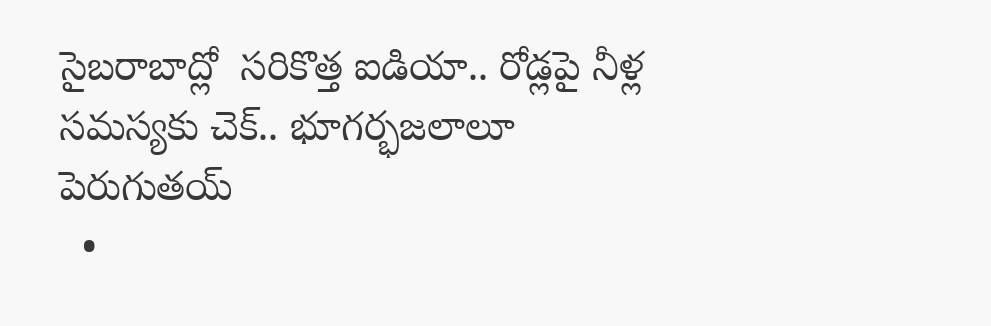సైబరాబాద్లో  సరికొత్త ఐడియా.. రోడ్లపై నీళ్ల సమస్యకు చెక్.. భూగర్భజలాలూ పెరుగుతయ్
  •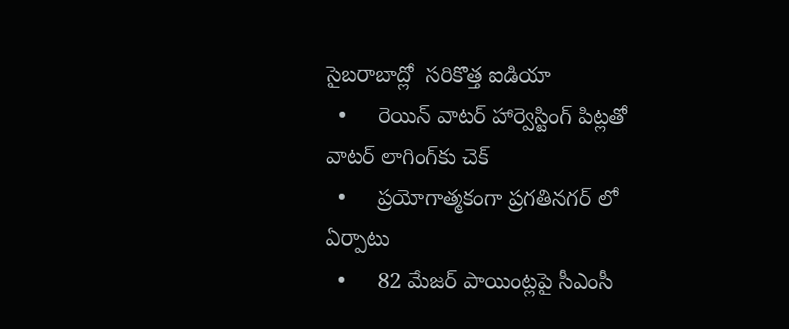సైబరాబాద్లో  సరికొత్త ఐడియా
  •     రెయిన్‌‌‌‌ వాటర్‌‌‌‌ హార్వెస్టింగ్‌‌‌‌ పిట్లతో వాటర్‌‌‌‌ లాగింగ్‌‌‌‌కు చెక్‌‌‌‌
  •     ప్రయోగాత్మకంగా ప్రగతినగర్‌‌‌‌ లో ఏర్పాటు
  •     82 మేజర్‌‌‌‌ పాయింట్లపై సీఎంసీ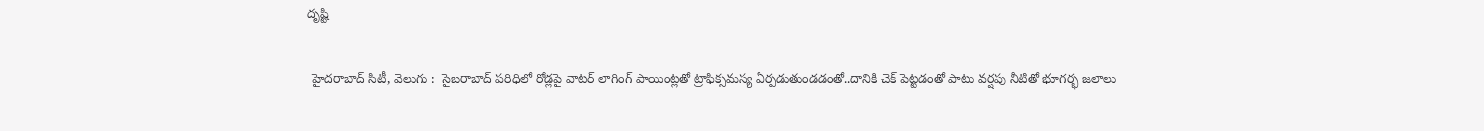దృష్టి

 హైదరాబాద్ సిటీ, వెలుగు :  సైబరాబాద్ పరిధిలో రోడ్లపై వాటర్ లాగింగ్‌‌‌‌ పాయింట్లతో ట్రాఫిక్సమస్య ఏర్పడుతుండడంతో..దానికి చెక్ పెట్టడంతో పాటు వర్షపు నీటితో భూగర్భ జలాలు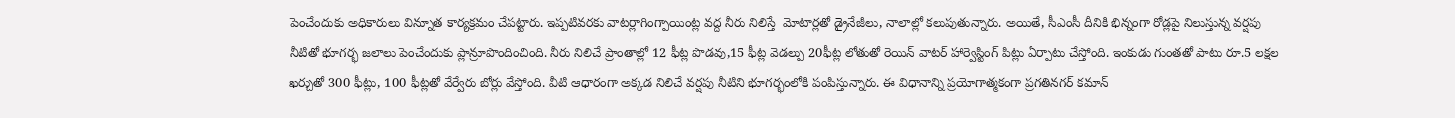పెంచేందుకు అధికారులు విన్నూత కార్యక్రమం చేపట్టారు. ఇప్పటివరకు వాటర్లాగింగ్పాయింట్ల వద్ద నీరు నిలిస్తే  మోటార్లతో డ్రైనేజీలు, నాలాల్లో కలుపుతున్నారు. అయితే, సీఎంసీ దీనికి భిన్నంగా రోడ్లపై నిలుస్తున్న వర్షపు నీటితో భూగర్భ జలాలు పెంచేందుకు ప్లాన్రూపొందించింది. నీరు నిలిచే ప్రాంతాల్లో 12 ఫీట్ల పొడవు,15 ఫీట్ల వెడల్పు 20ఫీట్ల లోతుతో రెయిన్‌‌‌‌ వాటర్‌‌‌‌ హార్వెస్టింగ్‌‌‌‌ పిట్లు ఏర్పాటు చేస్తోంది. ఇంకుడు గుంతతో పాటు రూ.5 లక్షల ఖర్చుతో 300 ఫీట్లు, 100 ఫీట్లతో వేర్వేరు బోర్లు వేస్తోంది. వీటి ఆధారంగా అక్కడ నిలిచే వర్షపు నీటిని భూగర్భంలోకి పంపిస్తున్నారు. ఈ విధానాన్ని ప్రయోగాత్మకంగా ప్రగతినగర్‌‌‌‌ కమాన్‌‌‌‌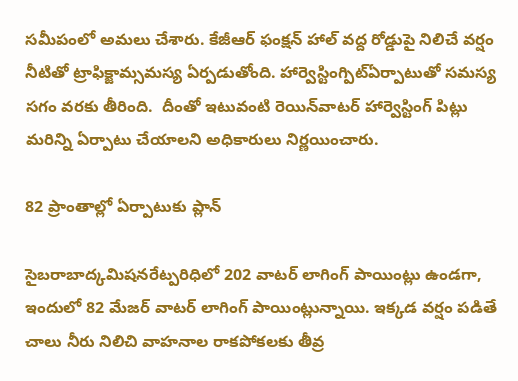సమీపంలో అమలు చేశారు. కేజీఆర్‌‌‌‌ ఫంక్షన్‌‌‌‌ హాల్‌‌‌‌ వద్ద రోడ్డుపై నిలిచే వర్షం నీటితో ట్రాఫిక్జామ్సమస్య ఏర్పడుతోంది. హార్వెస్టింగ్పిట్ఏర్పాటుతో సమస్య సగం వరకు తీరింది.  దీంతో ఇటువంటి రెయిన్‌‌‌‌వాటర్‌‌‌‌ హార్వెస్టింగ్‌‌‌‌ పిట్లు మరిన్ని ఏర్పాటు చేయాలని అధికారులు నిర్ణయించారు.

82 ప్రాంతాల్లో ఏర్పాటుకు ప్లాన్

సైబరాబాద్కమిషనరేట్పరిధిలో 202 వాటర్‌‌‌‌ లాగింగ్‌‌‌‌ పాయింట్లు ఉండగా, ఇందులో 82 మేజర్‌‌‌‌ వాటర్‌‌‌‌ లాగింగ్‌‌‌‌ పాయింట్లున్నాయి. ఇక్కడ వర్షం పడితే చాలు నీరు నిలిచి వాహనాల రాకపోకలకు తీవ్ర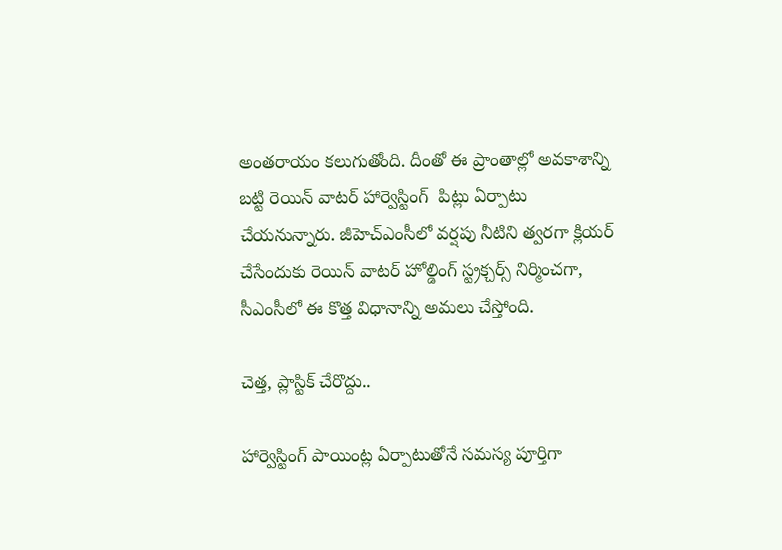అంతరాయం కలుగుతోంది. దీంతో ఈ ప్రాంతాల్లో అవకాశాన్ని బట్టి రెయిన్‌‌‌‌ వాటర్‌‌‌‌ హార్వెస్టింగ్‌‌‌‌  పిట్లు ఏర్పాటు చేయనున్నారు. జీహెచ్ఎంసీలో వర్షపు నీటిని త్వరగా క్లియర్ చేసేందుకు రెయిన్‌‌‌‌ వాటర్‌‌‌‌ హోల్డింగ్ స్ట్రక్చర్స్ నిర్మించగా, సీఎంసీలో ఈ కొత్త విధానాన్ని అమలు చేస్తోంది.

చెత్త, ప్లాస్టిక్ చేరొద్దు..

హార్వెస్టింగ్‌‌‌‌ పాయింట్ల ఏర్పాటుతోనే సమస్య పూర్తిగా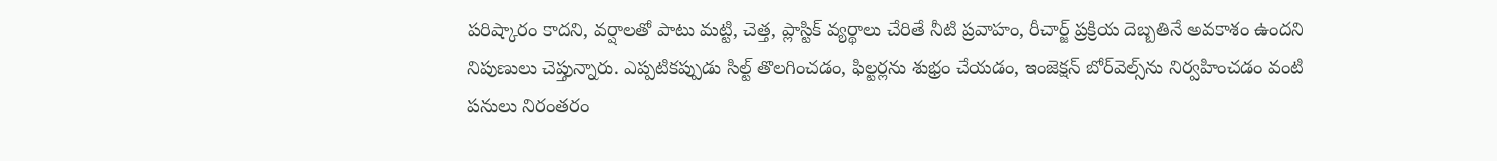పరిష్కారం కాదని, వర్షాలతో పాటు మట్టి, చెత్త, ప్లాస్టిక్‌‌‌‌ వ్యర్థాలు చేరితే నీటి ప్రవాహం, రీచార్జ్‌‌‌‌ ప్రక్రియ దెబ్బతినే అవకాశం ఉందని నిపుణులు చెప్తున్నారు. ఎప్పటికప్పుడు సిల్ట్‌‌‌‌ తొలగించడం, ఫిల్టర్లను శుభ్రం చేయడం, ఇంజెక్షన్‌‌‌‌ బోర్‌‌‌‌వెల్స్‌‌‌‌ను నిర్వహించడం వంటి పనులు నిరంతరం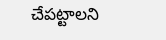చేపట్టాలని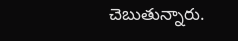చెబుతున్నారు.